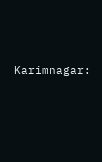Karimnagar: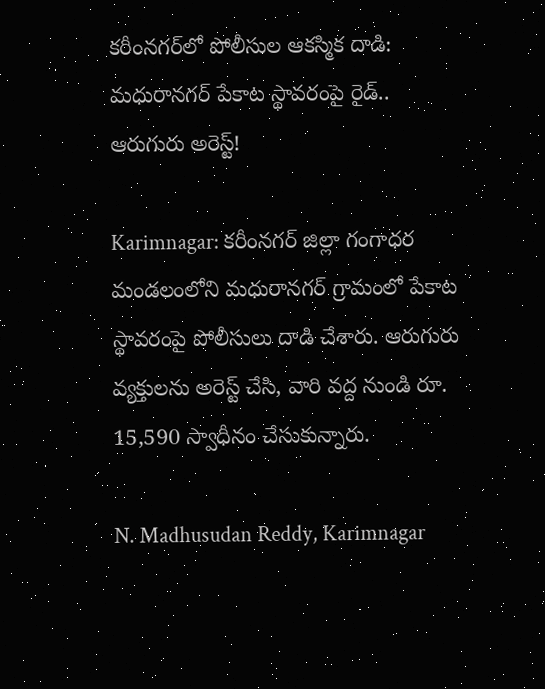కరీంనగర్‌లో పోలీసుల ఆకస్మిక దాడి: మధురానగర్ పేకాట స్థావరంపై రైడ్.. ఆరుగురు అరెస్ట్!

Karimnagar: కరీంనగర్ జిల్లా గంగాధర మండలంలోని మధురానగర్ గ్రామంలో పేకాట స్థావరంపై పోలీసులు దాడి చేశారు. ఆరుగురు వ్యక్తులను అరెస్ట్ చేసి, వారి వద్ద నుండి రూ. 15,590 స్వాధీనం చేసుకున్నారు.

N. Madhusudan Reddy, Karimnagar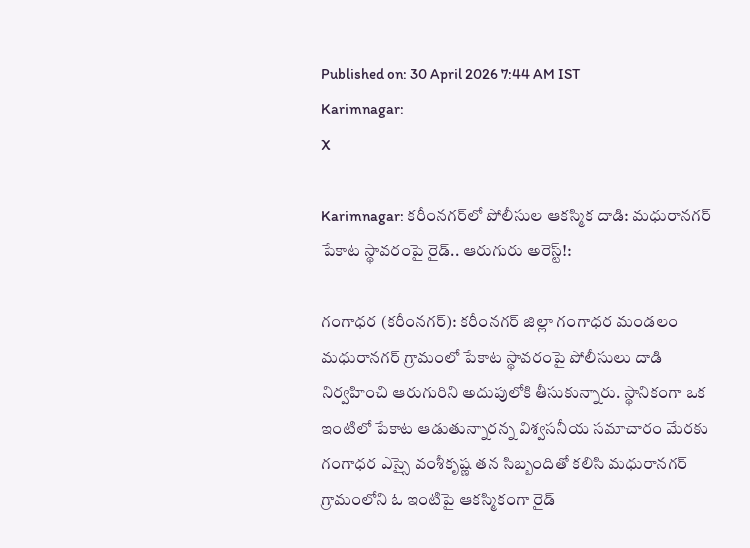Published on: 30 April 2026 7:44 AM IST
Karimnagar:
X

Karimnagar: కరీంనగర్‌లో పోలీసుల ఆకస్మిక దాడి: మధురానగర్ పేకాట స్థావరంపై రైడ్.. ఆరుగురు అరెస్ట్!:

గంగాధర (కరీంనగర్): కరీంనగర్ జిల్లా గంగాధర మండలం మధురానగర్ గ్రామంలో పేకాట స్థావరంపై పోలీసులు దాడి నిర్వహించి ఆరుగురిని అదుపులోకి తీసుకున్నారు. స్థానికంగా ఒక ఇంటిలో పేకాట ఆడుతున్నారన్న విశ్వసనీయ సమాచారం మేరకు గంగాధర ఎస్సై వంశీకృష్ణ తన సిబ్బందితో కలిసి మధురానగర్ గ్రామంలోని ఓ ఇంటిపై ఆకస్మికంగా రైడ్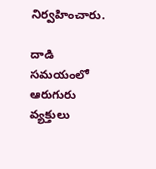నిర్వహించారు.

దాడి సమయంలో ఆరుగురు వ్యక్తులు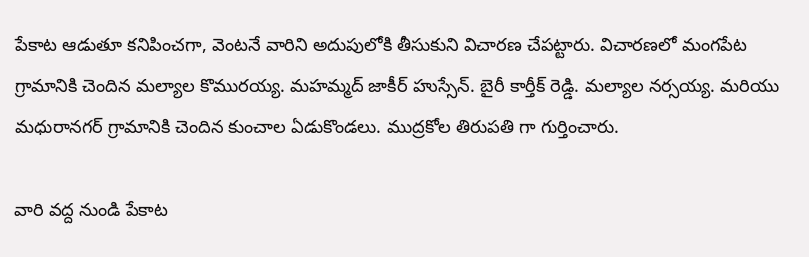పేకాట ఆడుతూ కనిపించగా, వెంటనే వారిని అదుపులోకి తీసుకుని విచారణ చేపట్టారు. విచారణలో మంగపేట గ్రామానికి చెందిన మల్యాల కొమురయ్య. మహమ్మద్ జాకీర్ హుస్సేన్. బైరీ కార్తీక్ రెడ్డి. మల్యాల నర్సయ్య. మరియు మధురానగర్ గ్రామానికి చెందిన కుంచాల ఏడుకొండలు. ముద్రకోల తిరుపతి గా గుర్తించారు.

వారి వద్ద నుండి పేకాట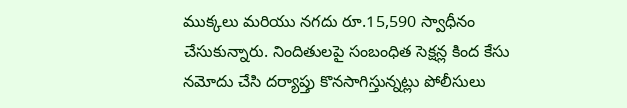ముక్కలు మరియు నగదు రూ.15,590 స్వాధీనం చేసుకున్నారు. నిందితులపై సంబంధిత సెక్షన్ల కింద కేసు నమోదు చేసి దర్యాప్తు కొనసాగిస్తున్నట్లు పోలీసులు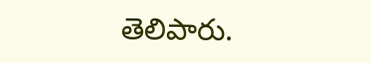తెలిపారు.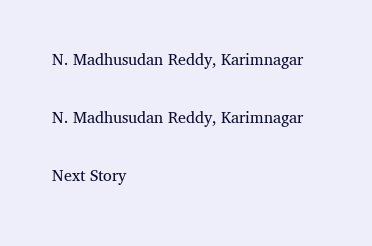N. Madhusudan Reddy, Karimnagar

N. Madhusudan Reddy, Karimnagar

Next Story